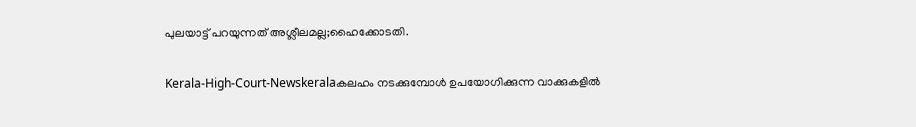പുലയാട്ട് പറയുന്നത് അശ്ലീലമല്ല;ഹൈക്കോടതി.

Kerala-High-Court-Newskeralaകലഹം നടക്കുമ്പോള്‍ ഉപയോഗിക്കുന്ന വാക്കുകളില്‍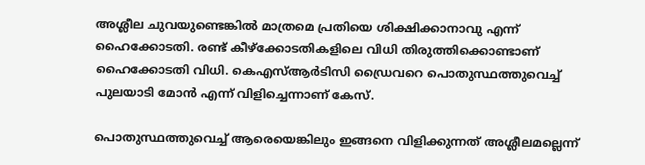അശ്ലീല ചുവയുണ്ടെങ്കില്‍ മാത്രമെ പ്രതിയെ ശിക്ഷിക്കാനാവു എന്ന് ഹൈക്കോടതി. രണ്ട് കീഴ്‌ക്കോടതികളിലെ വിധി തിരുത്തിക്കൊണ്ടാണ് ഹൈക്കോടതി വിധി. കെഎസ്ആര്‍ടിസി ഡ്രൈവറെ പൊതുസ്ഥത്തുവെച്ച് പുലയാടി മോന്‍ എന്ന് വിളിച്ചെന്നാണ് കേസ്.

പൊതുസ്ഥത്തുവെച്ച് ആരെയെങ്കിലും ഇങ്ങനെ വിളിക്കുന്നത് അശ്ലീലമല്ലെന്ന്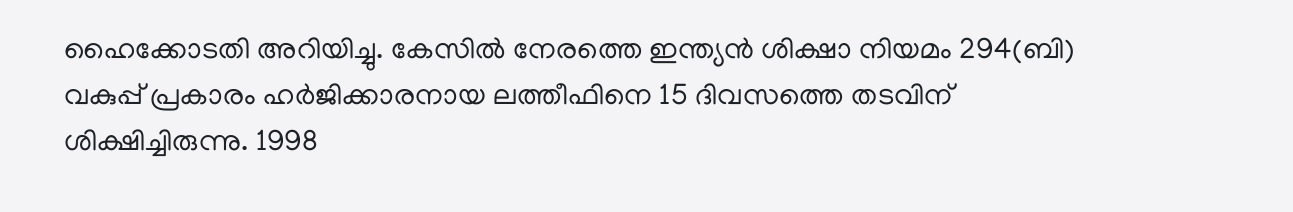ഹൈക്കോടതി അറിയിച്ചു. കേസില്‍ നേരത്തെ ഇന്ത്യന്‍ ശിക്ഷാ നിയമം 294(ബി) വകുപ്പ് പ്രകാരം ഹര്‍ജിക്കാരനായ ലത്തീഫിനെ 15 ദിവസത്തെ തടവിന് ശിക്ഷിച്ചിരുന്നു. 1998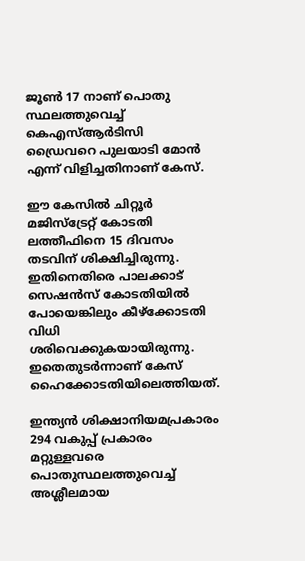ജൂണ്‍ 17 നാണ് പൊതു സ്ഥലത്തുവെച്ച് കെഎസ്ആര്‍ടിസി ഡ്രൈവറെ പുലയാടി മോന്‍ എന്ന് വിളിച്ചതിനാണ് കേസ്.

ഈ കേസില്‍ ചിറ്റൂര്‍ മജിസ്‌ട്രേറ്റ് കോടതി ലത്തീഫിനെ 15 ദിവസം തടവിന് ശിക്ഷിച്ചിരുന്നു. ഇതിനെതിരെ പാലക്കാട് സെഷന്‍സ് കോടതിയില്‍ പോയെങ്കിലും കീഴ്‌ക്കോടതി വിധി ശരിവെക്കുകയായിരുന്നു. ഇതെതുടര്‍ന്നാണ് കേസ് ഹൈക്കോടതിയിലെത്തിയത്.

ഇന്ത്യന്‍ ശിക്ഷാനിയമപ്രകാരം 294 വകുപ്പ് പ്രകാരം മറ്റുള്ളവരെ പൊതുസ്ഥലത്തുവെച്ച് അശ്ലീലമായ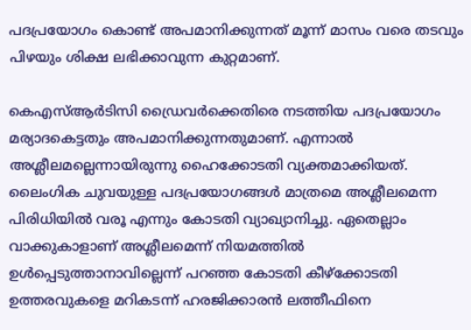പദപ്രയോഗം കൊണ്ട് അപമാനിക്കുന്നത് മൂന്ന് മാസം വരെ തടവും പിഴയും ശിക്ഷ ലഭിക്കാവുന്ന കുറ്റമാണ്.

കെഎസ്ആര്‍ടിസി ഡ്രൈവര്‍ക്കെതിരെ നടത്തിയ പദപ്രയോഗം മര്യാദകെട്ടതും അപമാനിക്കുന്നതുമാണ്. എന്നാല്‍ അശ്ലീലമല്ലെന്നായിരുന്നു ഹൈക്കോടതി വ്യക്തമാക്കിയത്. ലൈംഗിക ചുവയുള്ള പദപ്രയോഗങ്ങള്‍ മാത്രമെ അശ്ലീലമെന്ന പിരിധിയില്‍ വരൂ എന്നും കോടതി വ്യാഖ്യാനിച്ചു. ഏതെല്ലാം വാക്കുകാളാണ് അശ്ലീലമെന്ന് നിയമത്തില്‍ ഉള്‍പ്പെടുത്താനാവില്ലെന്ന് പറഞ്ഞ കോടതി കീഴ്‌ക്കോടതി ഉത്തരവുകളെ മറികടന്ന് ഹരജിക്കാരന്‍ ലത്തീഫിനെ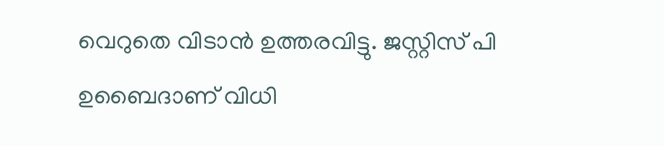വെറുതെ വിടാന്‍ ഉത്തരവിട്ടു. ജസ്റ്റിസ് പി ഉബൈദാണ് വിധി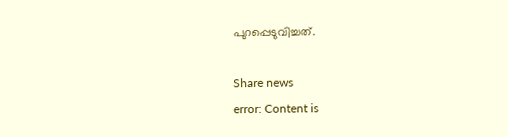പുറപ്പെടുവിച്ചത്.

Share news
error: Content is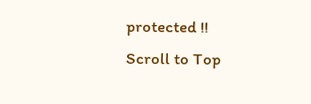protected !!
Scroll to Top